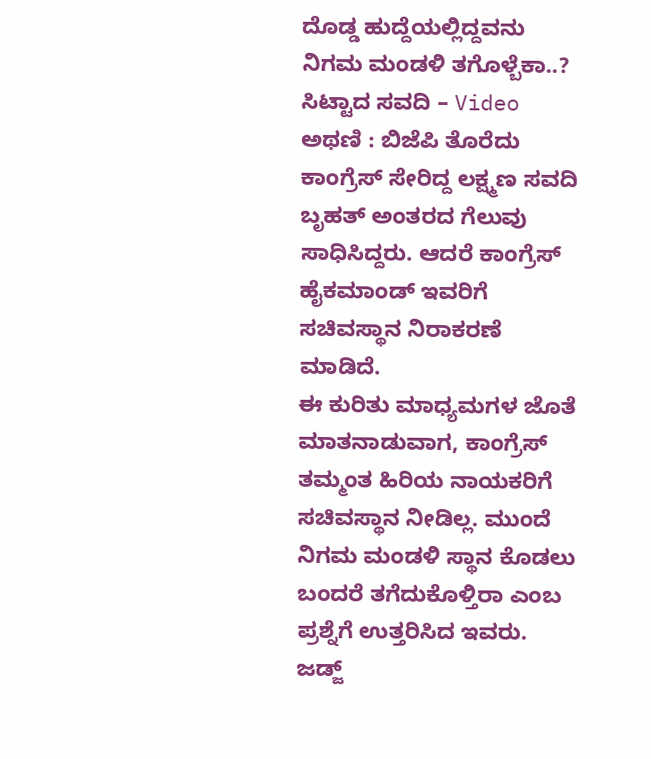ದೊಡ್ಡ ಹುದ್ದೆಯಲ್ಲಿದ್ದವನು ನಿಗಮ ಮಂಡಳಿ ತಗೊಳ್ಬೆಕಾ..? ಸಿಟ್ಟಾದ ಸವದಿ – Video
ಅಥಣಿ : ಬಿಜೆಪಿ ತೊರೆದು ಕಾಂಗ್ರೆಸ್ ಸೇರಿದ್ದ ಲಕ್ಷ್ಮಣ ಸವದಿ ಬೃಹತ್ ಅಂತರದ ಗೆಲುವು ಸಾಧಿಸಿದ್ದರು. ಆದರೆ ಕಾಂಗ್ರೆಸ್ ಹೈಕಮಾಂಡ್ ಇವರಿಗೆ ಸಚಿವಸ್ಥಾನ ನಿರಾಕರಣೆ ಮಾಡಿದೆ.
ಈ ಕುರಿತು ಮಾಧ್ಯಮಗಳ ಜೊತೆ ಮಾತನಾಡುವಾಗ, ಕಾಂಗ್ರೆಸ್ ತಮ್ಮಂತ ಹಿರಿಯ ನಾಯಕರಿಗೆ ಸಚಿವಸ್ಥಾನ ನೀಡಿಲ್ಲ. ಮುಂದೆ ನಿಗಮ ಮಂಡಳಿ ಸ್ಥಾನ ಕೊಡಲು ಬಂದರೆ ತಗೆದುಕೊಳ್ತಿರಾ ಎಂಬ ಪ್ರಶ್ನೆಗೆ ಉತ್ತರಿಸಿದ ಇವರು.
ಜಡ್ಜ್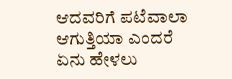ಆದವರಿಗೆ ಪಟೆವಾಲಾ ಆಗುತ್ತಿಯಾ ಎಂದರೆ ಏನು ಹೇಳಲು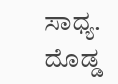ಸಾಧ್ಯ. ದೊಡ್ಡ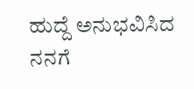ಹುದ್ದೆ ಅನುಭವಿಸಿದ ನನಗೆ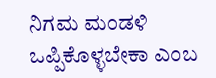ನಿಗಮ ಮಂಡಳಿ ಒಪ್ಪಿಕೊಳ್ಳಬೇಕಾ ಎಂಬ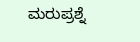ಮರುಪ್ರಶ್ನೆ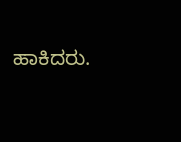ಹಾಕಿದರು.